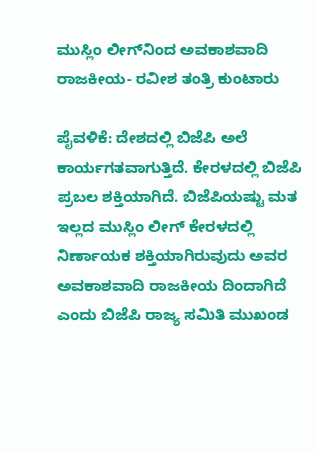ಮುಸ್ಲಿಂ ಲೀಗ್‌ನಿಂದ ಅವಕಾಶವಾದಿ ರಾಜಕೀಯ- ರವೀಶ ತಂತ್ರಿ ಕುಂಟಾರು

ಪೈವಳಿಕೆ: ದೇಶದಲ್ಲಿ ಬಿಜೆಪಿ ಅಲೆ ಕಾರ್ಯಗತವಾಗುತ್ತಿದೆ. ಕೇರಳದಲ್ಲಿ ಬಿಜೆಪಿ ಪ್ರಬಲ ಶಕ್ತಿಯಾಗಿದೆ. ಬಿಜೆಪಿಯಷ್ಟು ಮತ ಇಲ್ಲದ ಮುಸ್ಲಿಂ ಲೀಗ್ ಕೇರಳದಲ್ಲಿ ನಿರ್ಣಾಯಕ ಶಕ್ತಿಯಾಗಿರುವುದು ಅವರ ಅವಕಾಶವಾದಿ ರಾಜಕೀಯ ದಿಂದಾಗಿದೆ ಎಂದು ಬಿಜೆಪಿ ರಾಜ್ಯ ಸಮಿತಿ ಮುಖಂಡ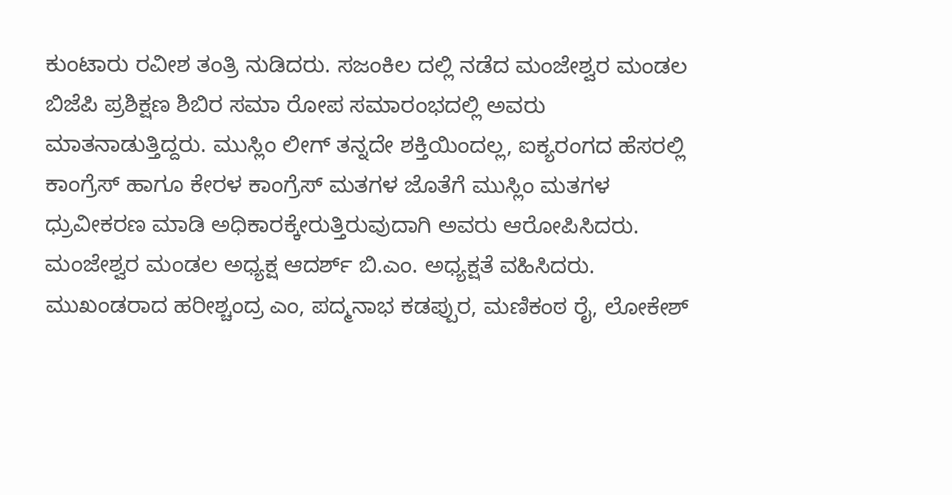ಕುಂಟಾರು ರವೀಶ ತಂತ್ರಿ ನುಡಿದರು. ಸಜಂಕಿಲ ದಲ್ಲಿ ನಡೆದ ಮಂಜೇಶ್ವರ ಮಂಡಲ ಬಿಜೆಪಿ ಪ್ರಶಿಕ್ಷಣ ಶಿಬಿರ ಸಮಾ ರೋಪ ಸಮಾರಂಭದಲ್ಲಿ ಅವರು ಮಾತನಾಡುತ್ತಿದ್ದರು. ಮುಸ್ಲಿಂ ಲೀಗ್ ತನ್ನದೇ ಶಕ್ತಿಯಿಂದಲ್ಲ, ಐಕ್ಯರಂಗದ ಹೆಸರಲ್ಲಿ ಕಾಂಗ್ರೆಸ್ ಹಾಗೂ ಕೇರಳ ಕಾಂಗ್ರೆಸ್ ಮತಗಳ ಜೊತೆಗೆ ಮುಸ್ಲಿಂ ಮತಗಳ ಧ್ರುವೀಕರಣ ಮಾಡಿ ಅಧಿಕಾರಕ್ಕೇರುತ್ತಿರುವುದಾಗಿ ಅವರು ಆರೋಪಿಸಿದರು. ಮಂಜೇಶ್ವರ ಮಂಡಲ ಅಧ್ಯಕ್ಷ ಆದರ್ಶ್ ಬಿ.ಎಂ. ಅಧ್ಯಕ್ಷತೆ ವಹಿಸಿದರು. ಮುಖಂಡರಾದ ಹರೀಶ್ಚಂದ್ರ ಎಂ, ಪದ್ಮನಾಭ ಕಡಪ್ಪುರ, ಮಣಿಕಂಠ ರೈ, ಲೋಕೇಶ್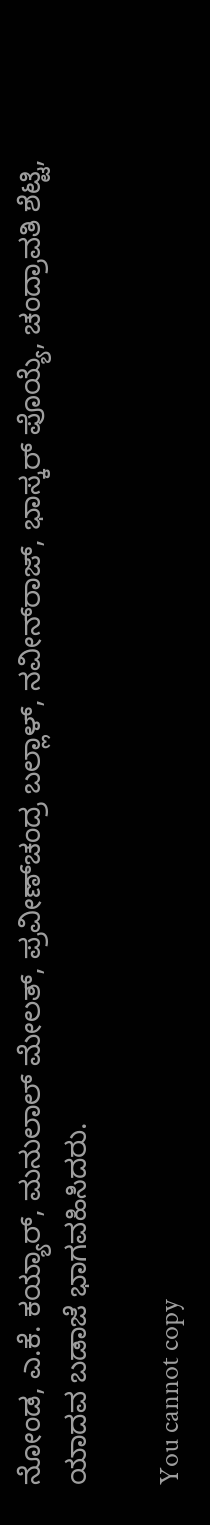ನೋಂಡ, ಎ.ಕೆ. ಕಯ್ಯಾರ್, ಮನುಲಾಲ್ ಮೇಲತ್, ಪ್ರವೀಣ್‌ಚಂದ್ರ ಬಲ್ಲಾಳ್, ನವೀನ್‌ರಾಜ್, ಭಾಸ್ಕರ್ ಪೊಯ್ಯೆ, ಚಂದ್ರಾವತಿ ಶೆಟ್ಟಿ, ಯಾದವ ಬಡಾಜೆ ಭಾಗವಹಿಸಿದರು.

You cannot copy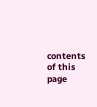contents of this page